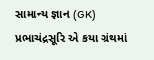સામાન્ય જ્ઞાન (GK) પ્રભાચંદ્રસૂરિ એ કયા ગ્રંથમાં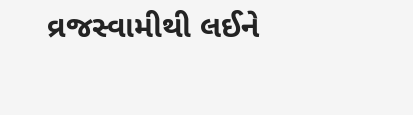વ્રજસ્વામીથી લઈને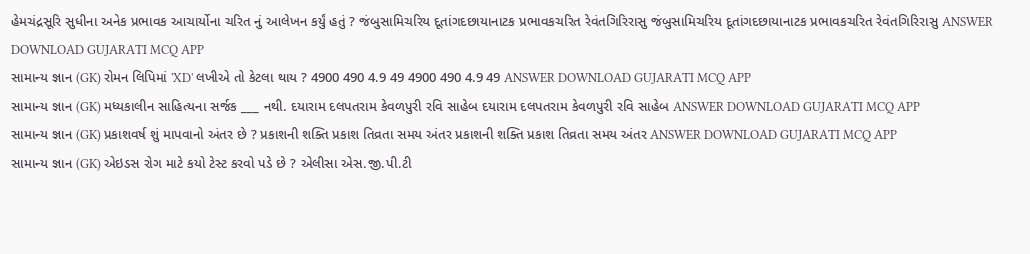હેમચંદ્રસૂરિ સુધીના અનેક પ્રભાવક આચાર્યોના ચરિત નું આલેખન કર્યું હતું ? જંબુસામિચરિય દૂતાંગદછાયાનાટક પ્રભાવકચરિત રેવંતગિરિરાસુ જંબુસામિચરિય દૂતાંગદછાયાનાટક પ્રભાવકચરિત રેવંતગિરિરાસુ ANSWER DOWNLOAD GUJARATI MCQ APP
સામાન્ય જ્ઞાન (GK) રોમન લિપિમાં 'XD' લખીએ તો કેટલા થાય ? 4900 490 4.9 49 4900 490 4.9 49 ANSWER DOWNLOAD GUJARATI MCQ APP
સામાન્ય જ્ઞાન (GK) મધ્યકાલીન સાહિત્યના સર્જક ___ નથી. દયારામ દલપતરામ કેવળપુરી રવિ સાહેબ દયારામ દલપતરામ કેવળપુરી રવિ સાહેબ ANSWER DOWNLOAD GUJARATI MCQ APP
સામાન્ય જ્ઞાન (GK) પ્રકાશવર્ષ શું માપવાનો અંતર છે ? પ્રકાશની શક્તિ પ્રકાશ તિવ્રતા સમય અંતર પ્રકાશની શક્તિ પ્રકાશ તિવ્રતા સમય અંતર ANSWER DOWNLOAD GUJARATI MCQ APP
સામાન્ય જ્ઞાન (GK) એઇડસ રોગ માટે કયો ટેસ્ટ કરવો પડે છે ? એલીસા એસ.જી.પી.ટી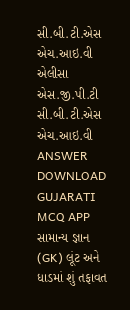સી.બી.ટી.એસ એચ.આઇ.વી એલીસા એસ.જી.પી.ટી સી.બી.ટી.એસ એચ.આઇ.વી ANSWER DOWNLOAD GUJARATI MCQ APP
સામાન્ય જ્ઞાન (GK) લૂંટ અને ધાડમાં શું તફાવત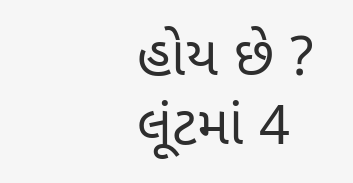હોય છે ? લૂંટમાં 4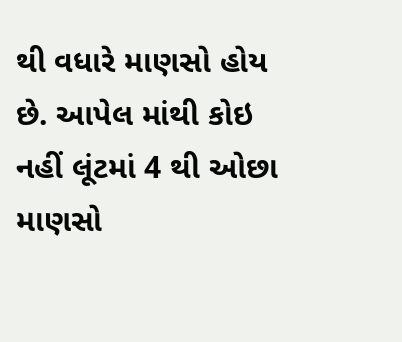થી વધારે માણસો હોય છે. આપેલ માંથી કોઇ નહીં લૂંટમાં 4 થી ઓછા માણસો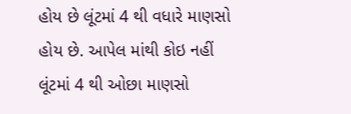હોય છે લૂંટમાં 4 થી વધારે માણસો હોય છે. આપેલ માંથી કોઇ નહીં લૂંટમાં 4 થી ઓછા માણસો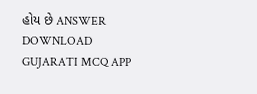હોય છે ANSWER DOWNLOAD GUJARATI MCQ APP